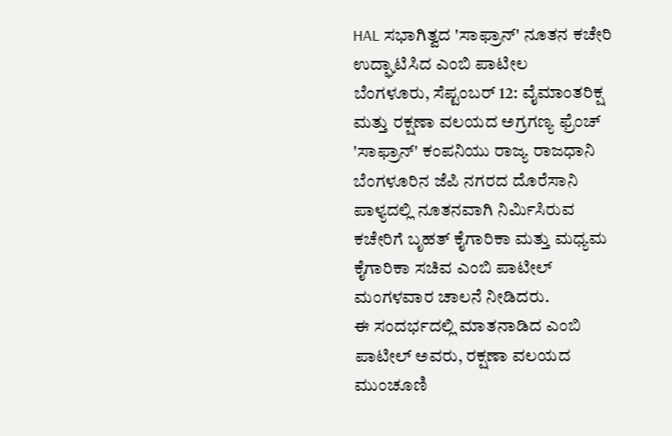HAL ಸಭಾಗಿತ್ವದ 'ಸಾಫ್ರಾನ್' ನೂತನ ಕಚೇರಿ ಉದ್ಘಾಟಿಸಿದ ಎಂಬಿ ಪಾಟೀಲ
ಬೆಂಗಳೂರು, ಸೆಪ್ಟಂಬರ್ 12: ವೈಮಾಂತರಿಕ್ಷ ಮತ್ತು ರಕ್ಷಣಾ ವಲಯದ ಅಗ್ರಗಣ್ಯ ಫ್ರೆಂಚ್ 'ಸಾಫ್ರಾನ್' ಕಂಪನಿಯು ರಾಜ್ಯ ರಾಜಧಾನಿ ಬೆಂಗಳೂರಿನ ಜೆಪಿ ನಗರದ ದೊರೆಸಾನಿ ಪಾಳ್ಯದಲ್ಲಿ ನೂತನವಾಗಿ ನಿರ್ಮಿಸಿರುವ ಕಚೇರಿಗೆ ಬೃಹತ್ ಕೈಗಾರಿಕಾ ಮತ್ತು ಮಧ್ಯಮ ಕೈಗಾರಿಕಾ ಸಚಿವ ಎಂಬಿ ಪಾಟೀಲ್ ಮಂಗಳವಾರ ಚಾಲನೆ ನೀಡಿದರು.
ಈ ಸಂದರ್ಭದಲ್ಲಿ ಮಾತನಾಡಿದ ಎಂಬಿ ಪಾಟೀಲ್ ಅವರು, ರಕ್ಷಣಾ ವಲಯದ ಮುಂಚೂಣಿ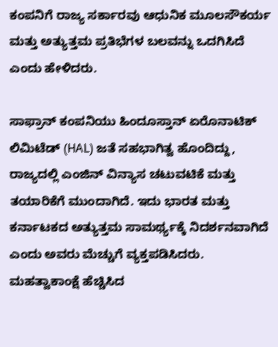ಕಂಪನಿಗೆ ರಾಜ್ಯ ಸರ್ಕಾರವು ಆಧುನಿಕ ಮೂಲಸೌಕರ್ಯ ಮತ್ತು ಅತ್ಯುತ್ತಮ ಪ್ರತಿಭೆಗಳ ಬಲವನ್ನು ಒದಗಿಸಿದೆ ಎಂದು ಹೇಳಿದರು.

ಸಾಫ್ರಾನ್ ಕಂಪನಿಯು ಹಿಂದೂಸ್ತಾನ್ ಏರೊನಾಟಿಕ್ ಲಿಮಿಟೆಡ್ (HAL) ಜತೆ ಸಹಭಾಗಿತ್ವ ಹೊಂದಿದ್ದು, ರಾಜ್ಯದಲ್ಲಿ ಎಂಜಿನ್ ವಿನ್ಯಾಸ ಚಟುವಟಿಕೆ ಮತ್ತು ತಯಾರಿಕೆಗೆ ಮುಂದಾಗಿದೆ. ಇದು ಭಾರತ ಮತ್ತು ಕರ್ನಾಟಕದ ಅತ್ಯುತ್ತಮ ಸಾಮರ್ಥ್ಯಕ್ಕೆ ನಿದರ್ಶನವಾಗಿದೆ ಎಂದು ಅವರು ಮೆಚ್ಚುಗೆ ವ್ಯಕ್ತಪಡಿಸಿದರು.
ಮಹತ್ವಾಕಾಂಕ್ಷೆ ಹೆಚ್ಚಿಸಿದ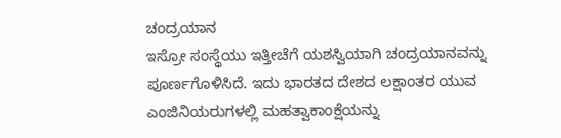ಚಂದ್ರಯಾನ
ಇಸ್ರೋ ಸಂಸ್ಥೆಯು ಇತ್ತೀಚೆಗೆ ಯಶಸ್ವಿಯಾಗಿ ಚಂದ್ರಯಾನವನ್ನು ಪೂರ್ಣಗೊಳಿಸಿದೆ. ಇದು ಭಾರತದ ದೇಶದ ಲಕ್ಷಾಂತರ ಯುವ ಎಂಜಿನಿಯರುಗಳಲ್ಲಿ ಮಹತ್ವಾಕಾಂಕ್ಷೆಯನ್ನು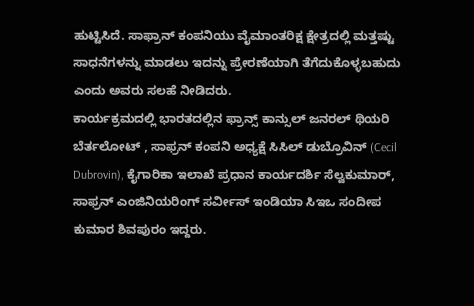ಹುಟ್ಟಿಸಿದೆ. ಸಾಫ್ರಾನ್ ಕಂಪನಿಯು ವೈಮಾಂತರಿಕ್ಷ ಕ್ಷೇತ್ರದಲ್ಲಿ ಮತ್ತಷ್ಟು ಸಾಧನೆಗಳನ್ನು ಮಾಡಲು ಇದನ್ನು ಪ್ರೇರಣೆಯಾಗಿ ತೆಗೆದುಕೊಳ್ಳಬಹುದು ಎಂದು ಅವರು ಸಲಹೆ ನೀಡಿದರು.
ಕಾರ್ಯಕ್ರಮದಲ್ಲಿ ಭಾರತದಲ್ಲಿನ ಫ್ರಾನ್ಸ್ ಕಾನ್ಸುಲ್ ಜನರಲ್ ಥಿಯರಿ ಬೆರ್ತಲೋಟ್ , ಸಾಫ್ರನ್ ಕಂಪನಿ ಅಧ್ಯಕ್ಷೆ ಸಿಸಿಲ್ ಡುಬ್ರೊವಿನ್ (Cecil Dubrovin), ಕೈಗಾರಿಕಾ ಇಲಾಖೆ ಪ್ರಧಾನ ಕಾರ್ಯದರ್ಶಿ ಸೆಲ್ವಕುಮಾರ್, ಸಾಫ್ರನ್ ಎಂಜಿನಿಯರಿಂಗ್ ಸರ್ವೀಸ್ ಇಂಡಿಯಾ ಸಿಇಒ ಸಂದೀಪ ಕುಮಾರ ಶಿವಪುರಂ ಇದ್ದರು.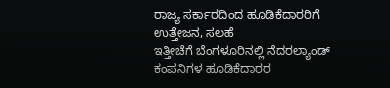ರಾಜ್ಯ ಸರ್ಕಾರದಿಂದ ಹೂಡಿಕೆದಾರರಿಗೆ ಉತ್ತೇಜನ, ಸಲಹೆ
ಇತ್ತೀಚೆಗೆ ಬೆಂಗಳೂರಿನಲ್ಲಿ ನೆದರಲ್ಯಾಂಡ್ ಕಂಪನಿಗಳ ಹೂಡಿಕೆದಾರರ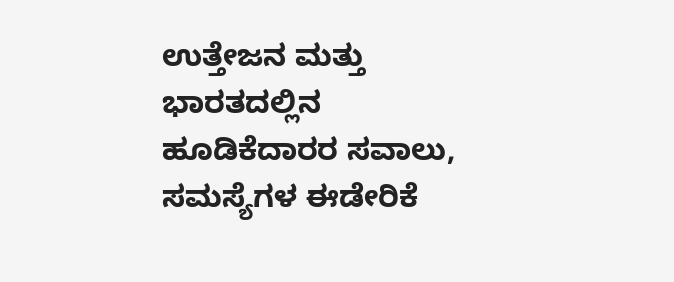ಉತ್ತೇಜನ ಮತ್ತು ಭಾರತದಲ್ಲಿನ ಹೂಡಿಕೆದಾರರ ಸವಾಲು, ಸಮಸ್ಯೆಗಳ ಈಡೇರಿಕೆ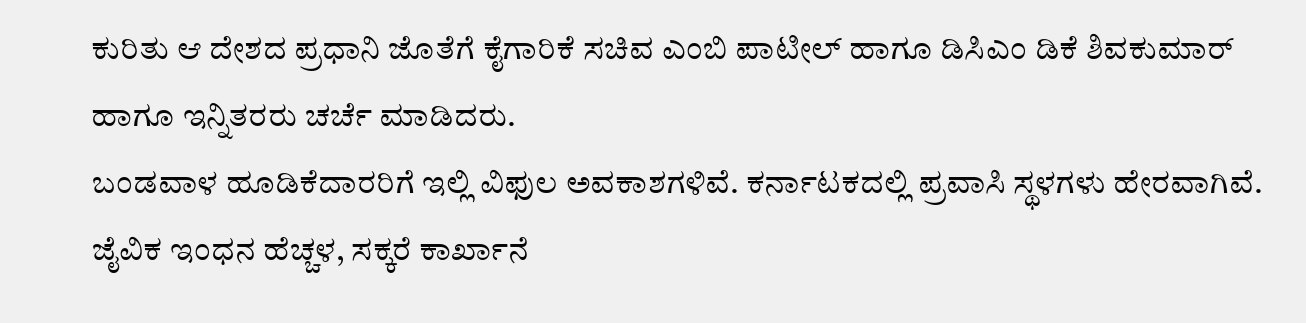ಕುರಿತು ಆ ದೇಶದ ಪ್ರಧಾನಿ ಜೊತೆಗೆ ಕೈಗಾರಿಕೆ ಸಚಿವ ಎಂಬಿ ಪಾಟೀಲ್ ಹಾಗೂ ಡಿಸಿಎಂ ಡಿಕೆ ಶಿವಕುಮಾರ್ ಹಾಗೂ ಇನ್ನಿತರರು ಚರ್ಚೆ ಮಾಡಿದರು.
ಬಂಡವಾಳ ಹೂಡಿಕೆದಾರರಿಗೆ ಇಲ್ಲಿ ವಿಫುಲ ಅವಕಾಶಗಳಿವೆ. ಕರ್ನಾಟಕದಲ್ಲಿ ಪ್ರವಾಸಿ ಸ್ಥಳಗಳು ಹೇರವಾಗಿವೆ. ಜೈವಿಕ ಇಂಧನ ಹೆಚ್ಚಳ, ಸಕ್ಕರೆ ಕಾರ್ಖಾನೆ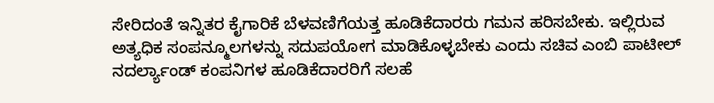ಸೇರಿದಂತೆ ಇನ್ನಿತರ ಕೈಗಾರಿಕೆ ಬೆಳವಣಿಗೆಯತ್ತ ಹೂಡಿಕೆದಾರರು ಗಮನ ಹರಿಸಬೇಕು. ಇಲ್ಲಿರುವ ಅತ್ಯಧಿಕ ಸಂಪನ್ಮೂಲಗಳನ್ನು ಸದುಪಯೋಗ ಮಾಡಿಕೊಳ್ಳಬೇಕು ಎಂದು ಸಚಿವ ಎಂಬಿ ಪಾಟೀಲ್ ನದರ್ಲ್ಯಾಂಡ್ ಕಂಪನಿಗಳ ಹೂಡಿಕೆದಾರರಿಗೆ ಸಲಹೆ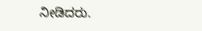ನೀಡಿದರು.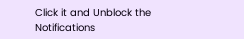Click it and Unblock the Notifications